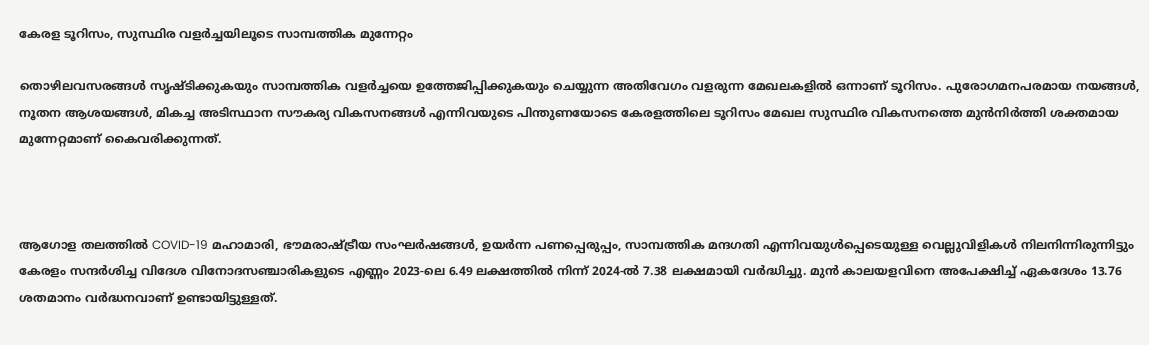കേരള ടൂറിസം, സുസ്ഥിര വളർച്ചയിലൂടെ സാമ്പത്തിക മുന്നേറ്റം

തൊഴിലവസരങ്ങൾ സൃഷ്ടിക്കുകയും സാമ്പത്തിക വളർച്ചയെ ഉത്തേജിപ്പിക്കുകയും ചെയ്യുന്ന അതിവേഗം വളരുന്ന മേഖലകളിൽ ഒന്നാണ് ടൂറിസം. പുരോഗമനപരമായ നയങ്ങൾ, നൂതന ആശയങ്ങൾ, മികച്ച അടിസ്ഥാന സൗകര്യ വികസനങ്ങൾ എന്നിവയുടെ പിന്തുണയോടെ കേരളത്തിലെ ടൂറിസം മേഖല സുസ്ഥിര വികസനത്തെ മുൻനിർത്തി ശക്തമായ മുന്നേറ്റമാണ് കൈവരിക്കുന്നത്.



ആഗോള തലത്തിൽ COVID-19 മഹാമാരി, ഭൗമരാഷ്ട്രീയ സംഘർഷങ്ങൾ, ഉയർന്ന പണപ്പെരുപ്പം, സാമ്പത്തിക മന്ദഗതി എന്നിവയുൾപ്പെടെയുള്ള വെല്ലുവിളികൾ നിലനിന്നിരുന്നിട്ടും കേരളം സന്ദർശിച്ച വിദേശ വിനോദസഞ്ചാരികളുടെ എണ്ണം 2023-ലെ 6.49 ലക്ഷത്തിൽ നിന്ന് 2024-ൽ 7.38 ലക്ഷമായി വർദ്ധിച്ചു. മുൻ കാലയളവിനെ അപേക്ഷിച്ച് ഏകദേശം 13.76 ശതമാനം വർദ്ധനവാണ് ഉണ്ടായിട്ടുള്ളത്.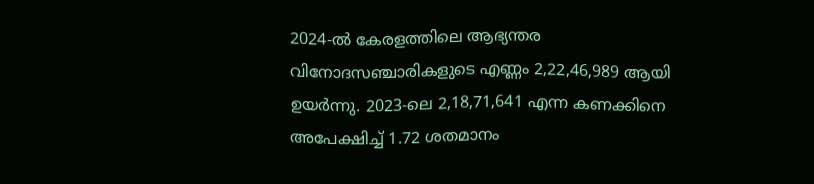2024-ൽ കേരളത്തിലെ ആഭ്യന്തര വിനോദസഞ്ചാരികളുടെ എണ്ണം 2,22,46,989 ആയി ഉയർന്നു. 2023-ലെ 2,18,71,641 എന്ന കണക്കിനെ അപേക്ഷിച്ച് 1.72 ശതമാനം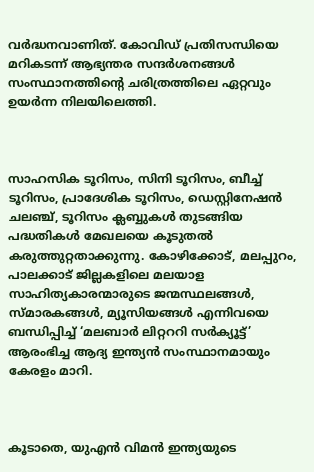വർദ്ധനവാണിത്. കോവിഡ് പ്രതിസന്ധിയെ മറികടന്ന് ആഭ്യന്തര സന്ദർശനങ്ങൾ സംസ്ഥാനത്തിന്റെ ചരിത്രത്തിലെ ഏറ്റവും ഉയർന്ന നിലയിലെത്തി.



സാഹസിക ടൂറിസം, സിനി ടൂറിസം, ബീച്ച് ടൂറിസം, പ്രാദേശിക ടൂറിസം, ഡെസ്റ്റിനേഷൻ ചലഞ്ച്, ടൂറിസം ക്ലബ്ബുകൾ തുടങ്ങിയ പദ്ധതികൾ മേഖലയെ കൂടുതൽ കരുത്തുറ്റതാക്കുന്നു. കോഴിക്കോട്, മലപ്പുറം, പാലക്കാട് ജില്ലകളിലെ മലയാള സാഹിത്യകാരന്മാരുടെ ജന്മസ്ഥലങ്ങൾ, സ്മാരകങ്ങൾ, മ്യൂസിയങ്ങൾ എന്നിവയെ ബന്ധിപ്പിച്ച് ‘മലബാർ ലിറ്റററി സർക്യൂട്ട്’ ആരംഭിച്ച ആദ്യ ഇന്ത്യൻ സംസ്ഥാനമായും കേരളം മാറി.



കൂടാതെ, യുഎൻ വിമൻ ഇന്ത്യയുടെ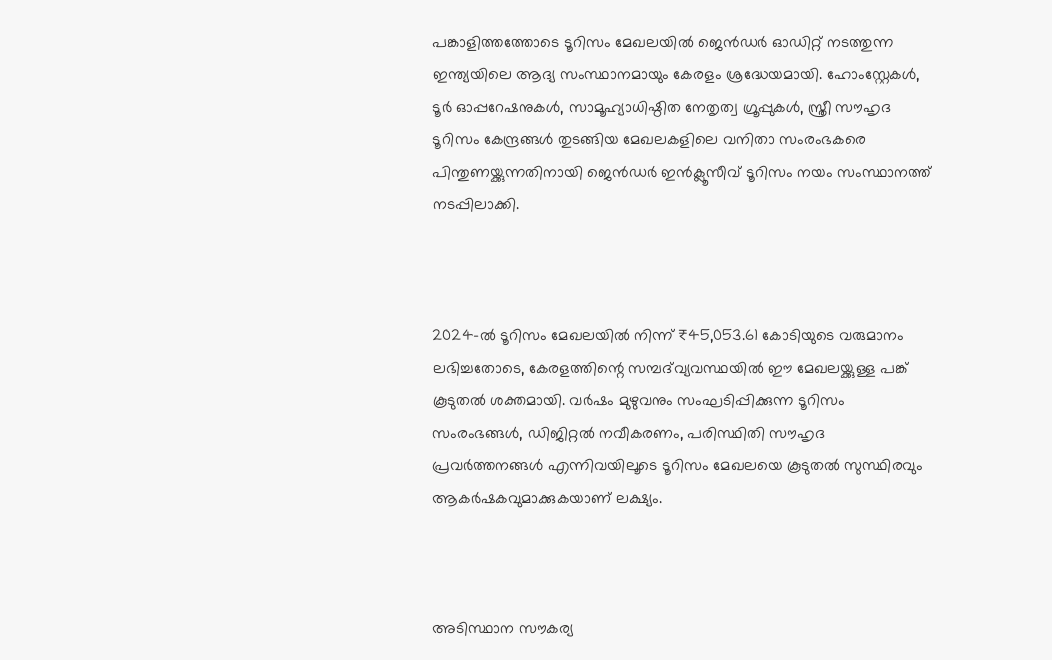പങ്കാളിത്തത്തോടെ ടൂറിസം മേഖലയിൽ ജെൻഡർ ഓഡിറ്റ് നടത്തുന്ന ഇന്ത്യയിലെ ആദ്യ സംസ്ഥാനമായും കേരളം ശ്രദ്ധേയമായി. ഹോംസ്റ്റേകൾ, ടൂർ ഓപ്പറേഷനുകൾ, സാമൂഹ്യാധിഷ്ഠിത നേതൃത്വ ഗ്രൂപ്പുകൾ, സ്ത്രീ സൗഹൃദ ടൂറിസം കേന്ദ്രങ്ങൾ തുടങ്ങിയ മേഖലകളിലെ വനിതാ സംരംഭകരെ പിന്തുണയ്ക്കുന്നതിനായി ജെൻഡർ ഇൻക്ലൂസീവ് ടൂറിസം നയം സംസ്ഥാനത്ത് നടപ്പിലാക്കി.



2024-ൽ ടൂറിസം മേഖലയിൽ നിന്ന് ₹45,053.61 കോടിയുടെ വരുമാനം ലഭിച്ചതോടെ, കേരളത്തിന്റെ സമ്പദ്‌വ്യവസ്ഥയിൽ ഈ മേഖലയ്ക്കുള്ള പങ്ക് കൂടുതൽ ശക്തമായി. വർഷം മുഴുവനും സംഘടിപ്പിക്കുന്ന ടൂറിസം സംരംഭങ്ങൾ, ഡിജിറ്റൽ നവീകരണം, പരിസ്ഥിതി സൗഹൃദ പ്രവർത്തനങ്ങൾ എന്നിവയിലൂടെ ടൂറിസം മേഖലയെ കൂടുതൽ സുസ്ഥിരവും ആകർഷകവുമാക്കുകയാണ് ലക്ഷ്യം.



അടിസ്ഥാന സൗകര്യ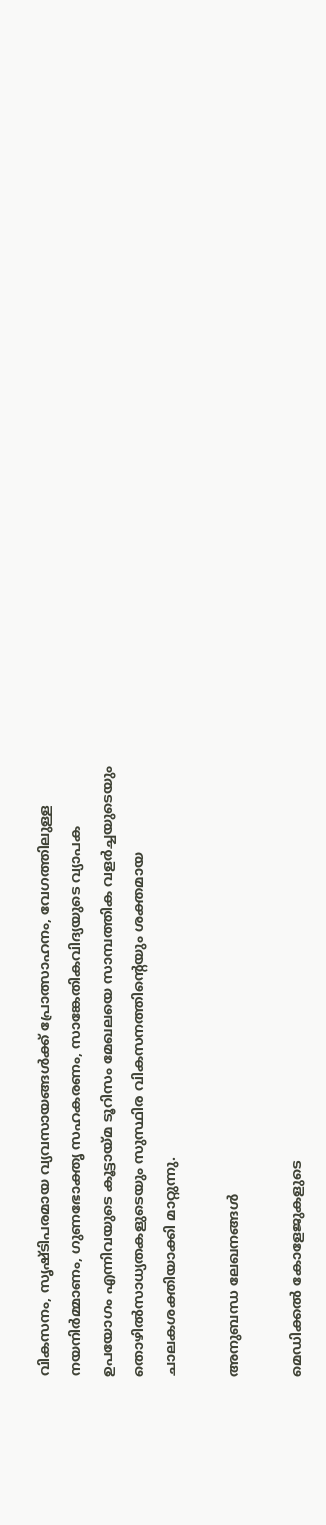വികസനം, സൃഷ്ടിപരമായ വ്യവസായങ്ങൾക്ക് പ്രോത്സാഹനം, വേഗത്തിലുള്ള നയനിർമ്മാണം, ഗുണഭോക്തൃ സഹകരണം, സാങ്കേതികവിദ്യയുടെ വ്യാപക ഉപയോഗം എന്നിവയുടെ കൂട്ടായ്മ ടൂറിസം മേഖലയെ സാമ്പത്തിക വളർച്ചയുടെയും തൊഴിൽസാധ്യതകളുടെയും സുസ്ഥിര വികസനത്തിന്റെയും ശക്തമായ ചാലകശക്തിയാക്കി മാറ്റുന്നു.

അനുബന്ധ ലേഖനങ്ങൾ

മെഡിക്കൽ കോളേജുകളുടെ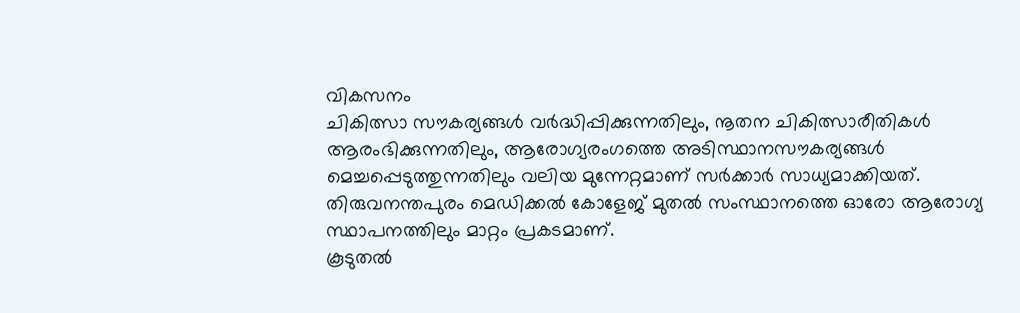വികസനം
ചികിത്സാ സൗകര്യങ്ങൾ വർദ്ധിപ്പിക്കുന്നതിലും, നൂതന ചികിത്സാരീതികൾ ആരംഭിക്കുന്നതിലും, ആരോഗ്യരംഗത്തെ അടിസ്ഥാനസൗകര്യങ്ങൾ മെച്ചപ്പെടുത്തുന്നതിലും വലിയ മുന്നേറ്റമാണ് സർക്കാർ സാധ്യമാക്കിയത്. തിരുവനന്തപുരം മെഡിക്കൽ കോളേജ് മുതൽ സംസ്ഥാനത്തെ ഓരോ ആരോഗ്യ സ്ഥാപനത്തിലും മാറ്റം പ്രകടമാണ്.
കൂടുതൽ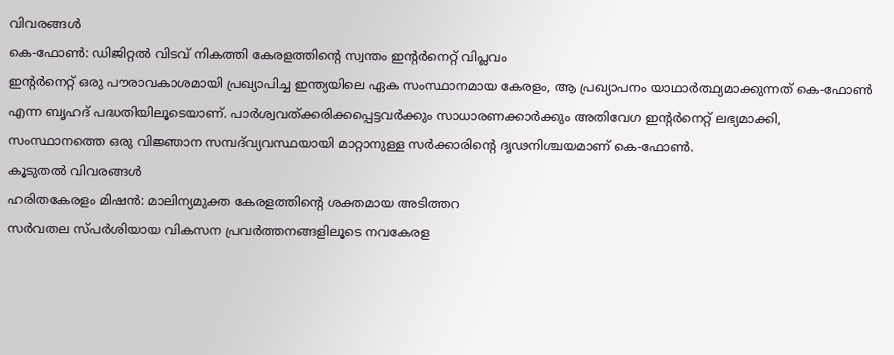വിവരങ്ങൾ
കെ-ഫോൺ: ഡിജിറ്റൽ വിടവ് നികത്തി കേരളത്തിന്റെ സ്വന്തം ഇന്റർനെറ്റ് വിപ്ലവം
ഇന്റർനെറ്റ് ഒരു പൗരാവകാശമായി പ്രഖ്യാപിച്ച ഇന്ത്യയിലെ ഏക സംസ്ഥാനമായ കേരളം, ആ പ്രഖ്യാപനം യാഥാർത്ഥ്യമാക്കുന്നത് കെ-ഫോൺ എന്ന ബൃഹദ് പദ്ധതിയിലൂടെയാണ്. പാർശ്വവത്ക്കരിക്കപ്പെട്ടവർക്കും സാധാരണക്കാർക്കും അതിവേഗ ഇന്റർനെറ്റ് ലഭ്യമാക്കി, സംസ്ഥാനത്തെ ഒരു വിജ്ഞാന സമ്പദ്‌വ്യവസ്ഥയായി മാറ്റാനുള്ള സർക്കാരിന്റെ ദൃഢനിശ്ചയമാണ് കെ-ഫോൺ.
കൂടുതൽ വിവരങ്ങൾ
ഹരിതകേരളം മിഷൻ: മാലിന്യമുക്ത കേരളത്തിന്റെ ശക്തമായ അടിത്തറ
സർവതല സ്പർശിയായ വികസന പ്രവർത്തനങ്ങളിലൂടെ നവകേരള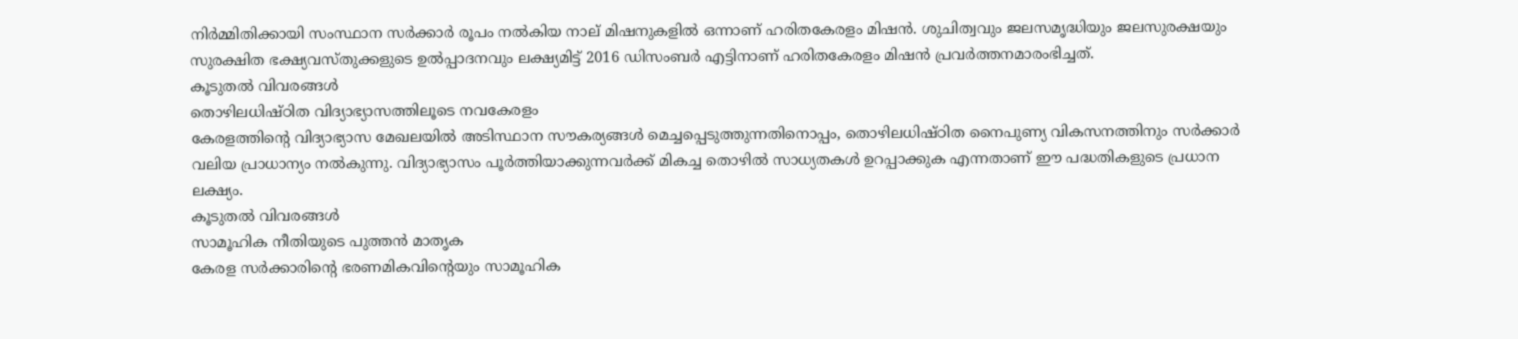നിർമ്മിതിക്കായി സംസ്ഥാന സർക്കാർ രൂപം നൽകിയ നാല് മിഷനുകളിൽ ഒന്നാണ് ഹരിതകേരളം മിഷൻ. ശുചിത്വവും ജലസമൃദ്ധിയും ജലസുരക്ഷയും സുരക്ഷിത ഭക്ഷ്യവസ്തുക്കളുടെ ഉൽപ്പാദനവും ലക്ഷ്യമിട്ട് 2016 ഡിസംബർ എട്ടിനാണ് ഹരിതകേരളം മിഷൻ പ്രവർത്തനമാരംഭിച്ചത്.
കൂടുതൽ വിവരങ്ങൾ
തൊഴിലധിഷ്ഠിത വിദ്യാഭ്യാസത്തിലൂടെ നവകേരളം
കേരളത്തിന്റെ വിദ്യാഭ്യാസ മേഖലയിൽ അടിസ്ഥാന സൗകര്യങ്ങൾ മെച്ചപ്പെടുത്തുന്നതിനൊപ്പം, തൊഴിലധിഷ്ഠിത നൈപുണ്യ വികസനത്തിനും സർക്കാർ വലിയ പ്രാധാന്യം നൽകുന്നു. വിദ്യാഭ്യാസം പൂർത്തിയാക്കുന്നവർക്ക് മികച്ച തൊഴിൽ സാധ്യതകൾ ഉറപ്പാക്കുക എന്നതാണ് ഈ പദ്ധതികളുടെ പ്രധാന ലക്ഷ്യം.
കൂടുതൽ വിവരങ്ങൾ
സാമൂഹിക നീതിയുടെ പുത്തൻ മാതൃക
കേരള സർക്കാരിന്റെ ഭരണമികവിന്റെയും സാമൂഹിക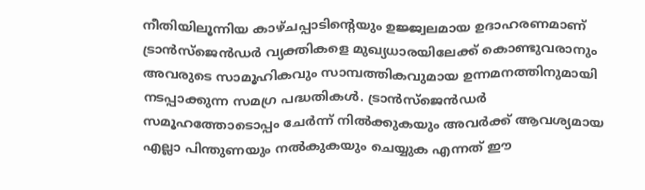നീതിയിലൂന്നിയ കാഴ്ചപ്പാടിന്റെയും ഉജ്ജ്വലമായ ഉദാഹരണമാണ് ട്രാൻസ്‌ജെൻഡർ വ്യക്തികളെ മുഖ്യധാരയിലേക്ക് കൊണ്ടുവരാനും അവരുടെ സാമൂഹികവും സാമ്പത്തികവുമായ ഉന്നമനത്തിനുമായി നടപ്പാക്കുന്ന സമഗ്ര പദ്ധതികൾ. ട്രാൻസ്‌ജെൻഡർ സമൂഹത്തോടൊപ്പം ചേർന്ന് നിൽക്കുകയും അവർക്ക് ആവശ്യമായ എല്ലാ പിന്തുണയും നൽകുകയും ചെയ്യുക എന്നത് ഈ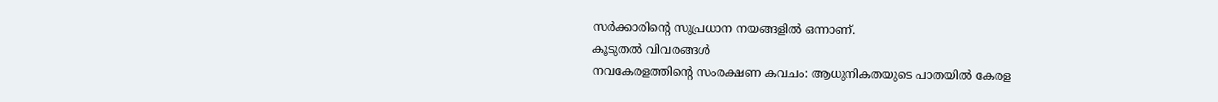സർക്കാരിന്റെ സുപ്രധാന നയങ്ങളിൽ ഒന്നാണ്.
കൂടുതൽ വിവരങ്ങൾ
നവകേരളത്തിന്റെ സംരക്ഷണ കവചം: ആധുനികതയുടെ പാതയിൽ കേരള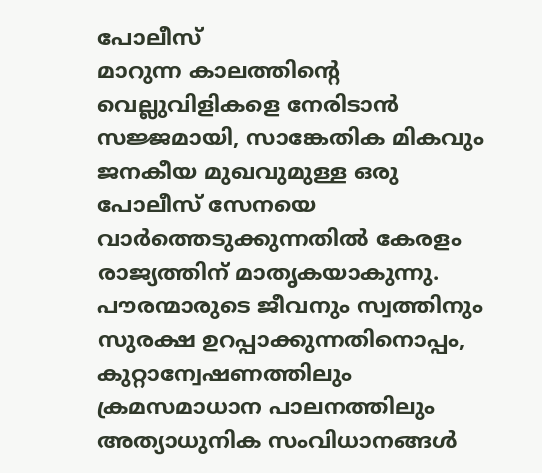പോലീസ്
മാറുന്ന കാലത്തിന്റെ വെല്ലുവിളികളെ നേരിടാൻ സജ്ജമായി, സാങ്കേതിക മികവും ജനകീയ മുഖവുമുള്ള ഒരു പോലീസ് സേനയെ വാർത്തെടുക്കുന്നതിൽ കേരളം രാജ്യത്തിന് മാതൃകയാകുന്നു. പൗരന്മാരുടെ ജീവനും സ്വത്തിനും സുരക്ഷ ഉറപ്പാക്കുന്നതിനൊപ്പം, കുറ്റാന്വേഷണത്തിലും ക്രമസമാധാന പാലനത്തിലും അത്യാധുനിക സംവിധാനങ്ങൾ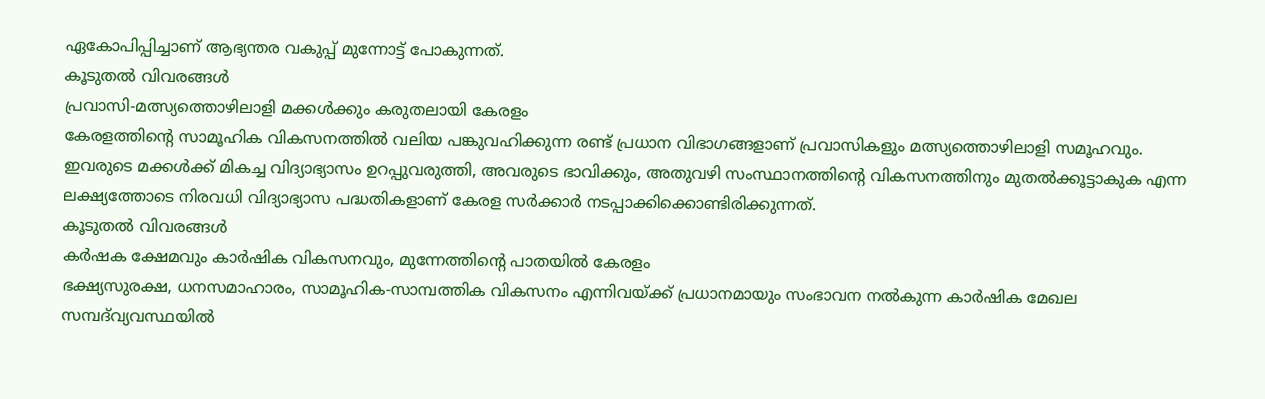ഏകോപിപ്പിച്ചാണ് ആഭ്യന്തര വകുപ്പ് മുന്നോട്ട് പോകുന്നത്.
കൂടുതൽ വിവരങ്ങൾ
പ്രവാസി-മത്സ്യത്തൊഴിലാളി മക്കൾക്കും കരുതലായി കേരളം
കേരളത്തിന്റെ സാമൂഹിക വികസനത്തിൽ വലിയ പങ്കുവഹിക്കുന്ന രണ്ട് പ്രധാന വിഭാഗങ്ങളാണ് പ്രവാസികളും മത്സ്യത്തൊഴിലാളി സമൂഹവും. ഇവരുടെ മക്കൾക്ക് മികച്ച വിദ്യാഭ്യാസം ഉറപ്പുവരുത്തി, അവരുടെ ഭാവിക്കും, അതുവഴി സംസ്ഥാനത്തിന്റെ വികസനത്തിനും മുതൽക്കൂട്ടാകുക എന്ന ലക്ഷ്യത്തോടെ നിരവധി വിദ്യാഭ്യാസ പദ്ധതികളാണ് കേരള സർക്കാർ നടപ്പാക്കിക്കൊണ്ടിരിക്കുന്നത്.
കൂടുതൽ വിവരങ്ങൾ
കർഷക ക്ഷേമവും കാർഷിക വികസനവും, മുന്നേത്തിന്റെ പാതയിൽ കേരളം
ഭക്ഷ്യസുരക്ഷ, ധനസമാഹാരം, സാമൂഹിക-സാമ്പത്തിക വികസനം എന്നിവയ്ക്ക് പ്രധാനമായും സംഭാവന നല്‍കുന്ന കാര്‍ഷിക മേഖല സമ്പദ്‍വ്യവസ്ഥയിൽ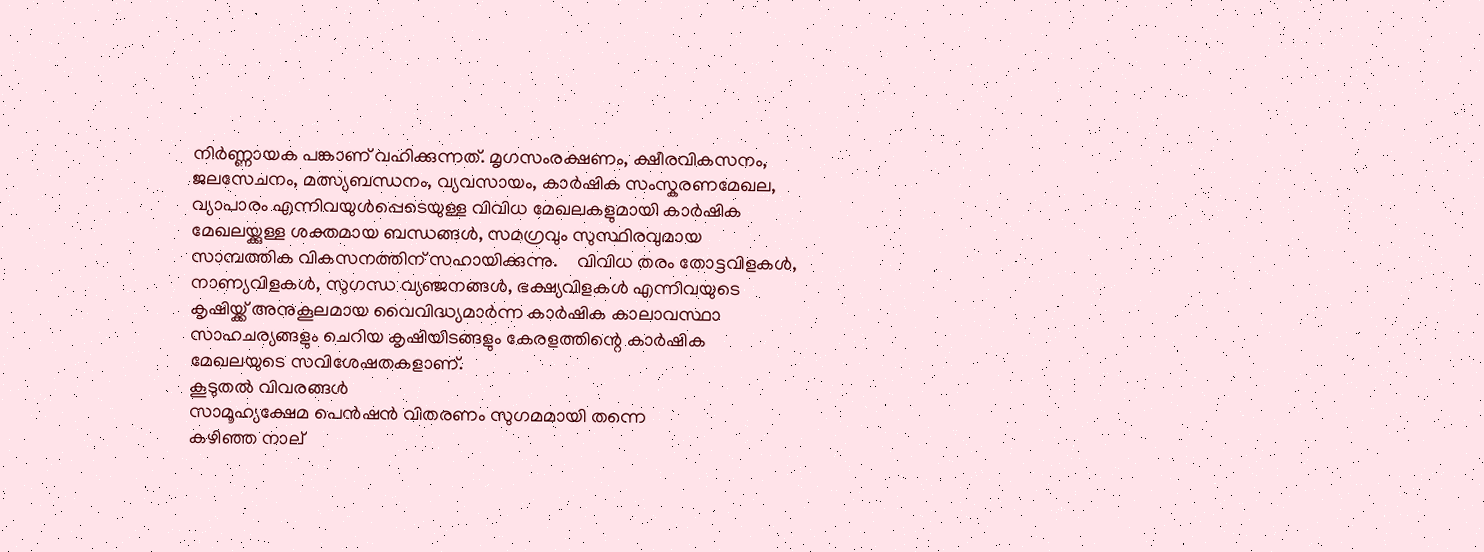നിര്‍ണ്ണായക പങ്കാണ് വഹിക്കുന്നത്. മൃഗസംരക്ഷണം, ക്ഷീരവികസനം, ജലസേചനം, മത്സ്യബന്ധനം, വ്യവസായം, കാര്‍ഷിക സംസ്കരണമേഖല, വ്യാപാരം എന്നിവയുള്‍പ്പെടെയുള്ള വിവിധ മേഖലകളുമായി കാര്‍ഷിക മേഖലയ്ക്കുള്ള ശക്തമായ ബന്ധങ്ങള്‍, സമഗ്രവും സുസ്ഥിരവുമായ സാമ്പത്തിക വികസനത്തിന് സഹായിക്കുന്നു.    വിവിധ തരം തോട്ടവിളകള്‍, നാണ്യവിളകള്‍, സുഗന്ധ വ്യഞ്ജനങ്ങള്‍, ഭക്ഷ്യവിളകള്‍ എന്നിവയുടെ കൃഷിയ്ക്ക് അനുകൂലമായ വൈവിദ്ധ്യമാര്‍ന്ന കാര്‍ഷിക കാലാവസ്ഥാ സാഹചര്യങ്ങളും ചെറിയ കൃഷിയിടങ്ങളും കേരളത്തിന്റെ കാര്‍ഷിക മേഖലയുടെ സവിശേഷതകളാണ്.
കൂടുതൽ വിവരങ്ങൾ
സാമൂഹ്യക്ഷേമ പെൻഷൻ വിതരണം സുഗമമായി തന്നെ
കഴിഞ്ഞ നാല്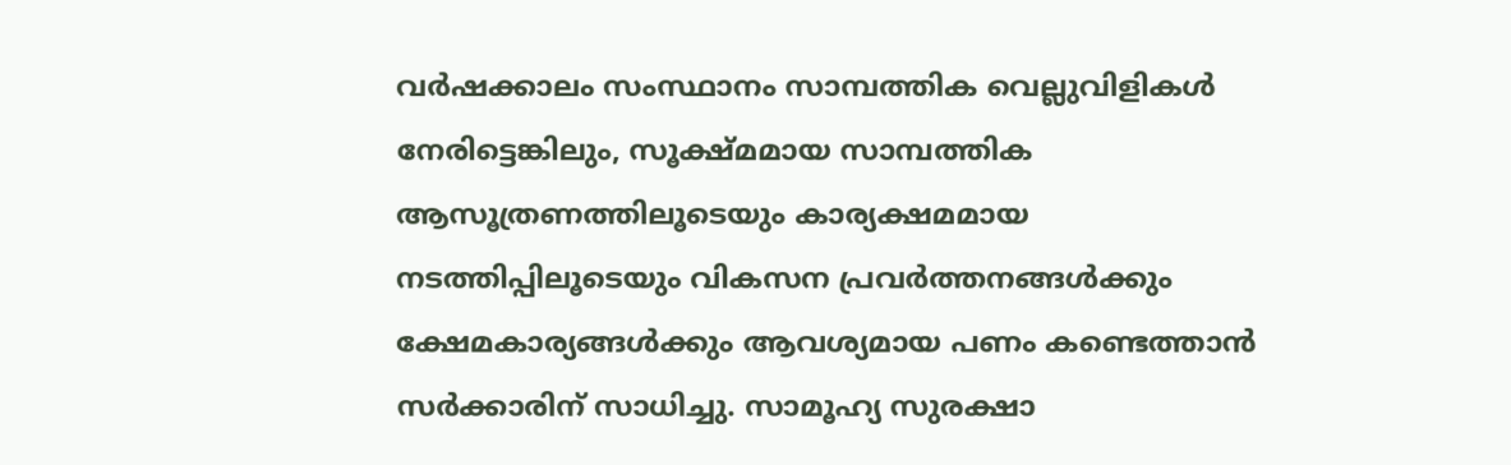വർഷക്കാലം സംസ്ഥാനം സാമ്പത്തിക വെല്ലുവിളികൾ നേരിട്ടെങ്കിലും, സൂക്ഷ്മമായ സാമ്പത്തിക ആസൂത്രണത്തിലൂടെയും കാര്യക്ഷമമായ നടത്തിപ്പിലൂടെയും വികസന പ്രവർത്തനങ്ങൾക്കും ക്ഷേമകാര്യങ്ങൾക്കും ആവശ്യമായ പണം കണ്ടെത്താൻ സർക്കാരിന് സാധിച്ചു. സാമൂഹ്യ സുരക്ഷാ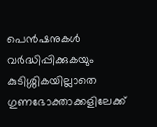പെൻഷനുകൾ വർദ്ധിപ്പിക്കുകയും കുടിശ്ശികയില്ലാതെ ഗുണഭോക്താക്കളിലേക്ക്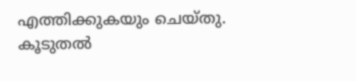എത്തിക്കുകയും ചെയ്തു.
കൂടുതൽ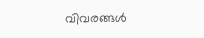വിവരങ്ങൾ